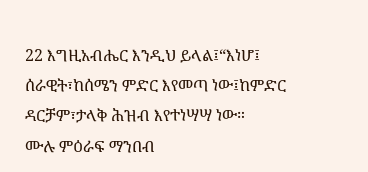22 እግዚአብሔር እንዲህ ይላል፤“እነሆ፤ ሰራዊት፣ከሰሜን ምድር እየመጣ ነው፤ከምድር ዳርቻም፣ታላቅ ሕዝብ እየተነሣሣ ነው።
ሙሉ ምዕራፍ ማንበብ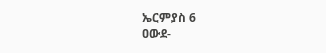ኤርምያስ 6
ዐውደ-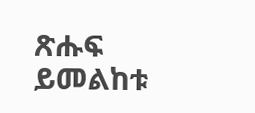ጽሑፍ ይመልከቱ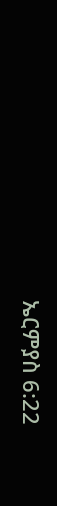ኤርምያስ 6:22